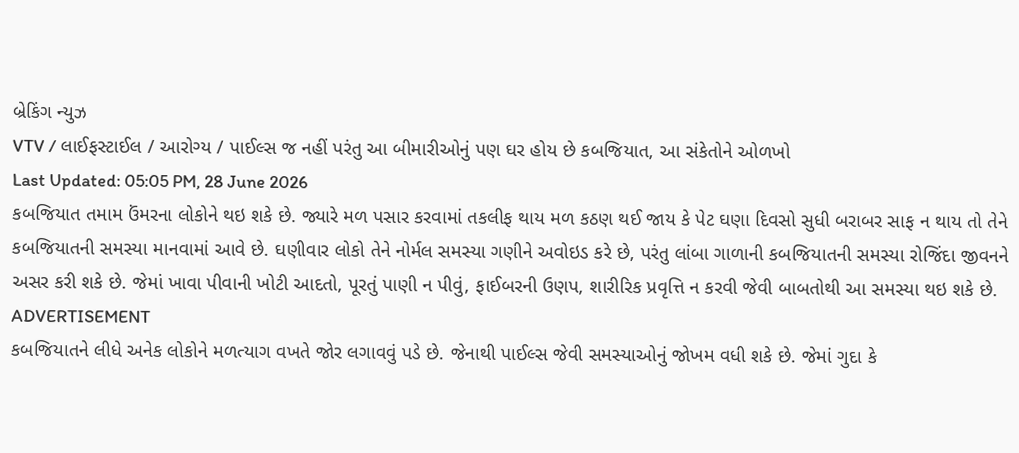બ્રેકિંગ ન્યુઝ
VTV / લાઈફસ્ટાઈલ / આરોગ્ય / પાઈલ્સ જ નહીં પરંતુ આ બીમારીઓનું પણ ઘર હોય છે કબજિયાત, આ સંકેતોને ઓળખો
Last Updated: 05:05 PM, 28 June 2026
કબજિયાત તમામ ઉંમરના લોકોને થઇ શકે છે. જ્યારે મળ પસાર કરવામાં તકલીફ થાય મળ કઠણ થઈ જાય કે પેટ ઘણા દિવસો સુધી બરાબર સાફ ન થાય તો તેને કબજિયાતની સમસ્યા માનવામાં આવે છે. ઘણીવાર લોકો તેને નોર્મલ સમસ્યા ગણીને અવોઇડ કરે છે, પરંતુ લાંબા ગાળાની કબજિયાતની સમસ્યા રોજિંદા જીવનને અસર કરી શકે છે. જેમાં ખાવા પીવાની ખોટી આદતો, પૂરતું પાણી ન પીવું, ફાઈબરની ઉણપ, શારીરિક પ્રવૃત્તિ ન કરવી જેવી બાબતોથી આ સમસ્યા થઇ શકે છે.
ADVERTISEMENT
કબજિયાતને લીધે અનેક લોકોને મળત્યાગ વખતે જોર લગાવવું પડે છે. જેનાથી પાઈલ્સ જેવી સમસ્યાઓનું જોખમ વધી શકે છે. જેમાં ગુદા કે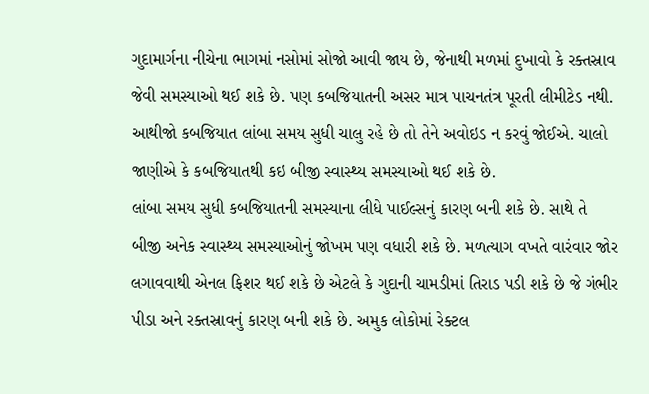ગુદામાર્ગના નીચેના ભાગમાં નસોમાં સોજો આવી જાય છે, જેનાથી મળમાં દુખાવો કે રક્તસ્રાવ જેવી સમસ્યાઓ થઈ શકે છે. પણ કબજિયાતની અસર માત્ર પાચનતંત્ર પૂરતી લીમીટેડ નથી. આથીજો કબજિયાત લાંબા સમય સુધી ચાલુ રહે છે તો તેને અવોઇડ ન કરવું જોઈએ. ચાલો જાણીએ કે કબજિયાતથી કઇ બીજી સ્વાસ્થ્ય સમસ્યાઓ થઈ શકે છે.
લાંબા સમય સુધી કબજિયાતની સમસ્યાના લીધે પાઈલ્સનું કારણ બની શકે છે. સાથે તે બીજી અનેક સ્વાસ્થ્ય સમસ્યાઓનું જોખમ પણ વધારી શકે છે. મળત્યાગ વખતે વારંવાર જોર લગાવવાથી એનલ ફિશર થઈ શકે છે એટલે કે ગુદાની ચામડીમાં તિરાડ પડી શકે છે જે ગંભીર પીડા અને રક્તસ્રાવનું કારણ બની શકે છે. અમુક લોકોમાં રેક્ટલ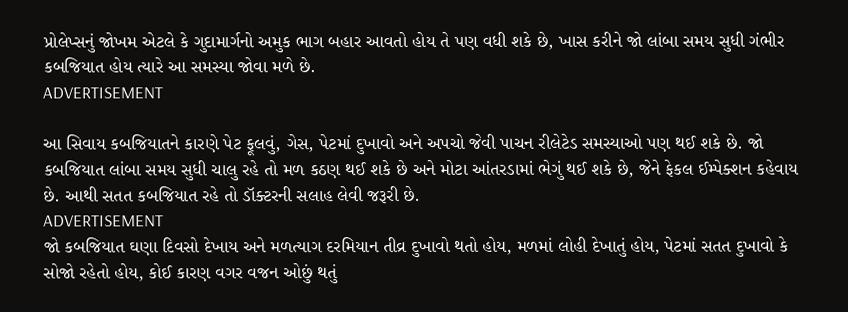પ્રોલેપ્સનું જોખમ એટલે કે ગુદામાર્ગનો અમુક ભાગ બહાર આવતો હોય તે પણ વધી શકે છે, ખાસ કરીને જો લાંબા સમય સુધી ગંભીર કબજિયાત હોય ત્યારે આ સમસ્યા જોવા મળે છે.
ADVERTISEMENT

આ સિવાય કબજિયાતને કારણે પેટ ફૂલવું, ગેસ, પેટમાં દુખાવો અને અપચો જેવી પાચન રીલેટેડ સમસ્યાઓ પણ થઈ શકે છે. જો કબજિયાત લાંબા સમય સુધી ચાલુ રહે તો મળ કઠણ થઈ શકે છે અને મોટા આંતરડામાં ભેગું થઈ શકે છે, જેને ફેકલ ઈમ્પેક્શન કહેવાય છે. આથી સતત કબજિયાત રહે તો ડૉક્ટરની સલાહ લેવી જરૂરી છે.
ADVERTISEMENT
જો કબજિયાત ઘણા દિવસો દેખાય અને મળત્યાગ દરમિયાન તીવ્ર દુખાવો થતો હોય, મળમાં લોહી દેખાતું હોય, પેટમાં સતત દુખાવો કે સોજો રહેતો હોય, કોઈ કારણ વગર વજન ઓછું થતું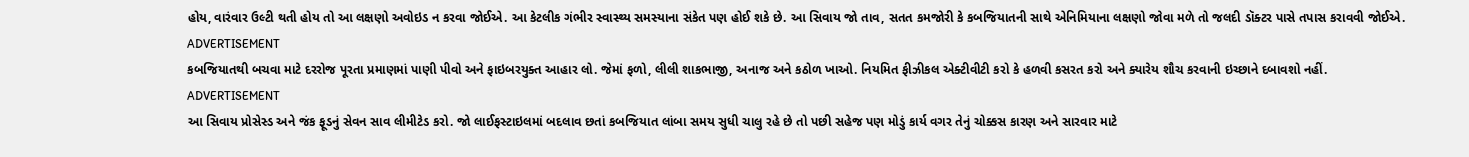હોય, વારંવાર ઉલ્ટી થતી હોય તો આ લક્ષણો અવોઇડ ન કરવા જોઈએ. આ કેટલીક ગંભીર સ્વાસ્થ્ય સમસ્યાના સંકેત પણ હોઈ શકે છે. આ સિવાય જો તાવ, સતત કમજોરી કે કબજિયાતની સાથે એનિમિયાના લક્ષણો જોવા મળે તો જલદી ડૉક્ટર પાસે તપાસ કરાવવી જોઈએ.
ADVERTISEMENT
કબજિયાતથી બચવા માટે દરરોજ પૂરતા પ્રમાણમાં પાણી પીવો અને ફાઇબરયુક્ત આહાર લો. જેમાં ફળો, લીલી શાકભાજી, અનાજ અને કઠોળ ખાઓ. નિયમિત ફીઝીકલ એક્ટીવીટી કરો કે હળવી કસરત કરો અને ક્યારેય શૌચ કરવાની ઇચ્છાને દબાવશો નહીં.
ADVERTISEMENT
આ સિવાય પ્રોસેસ્ડ અને જંક ફૂડનું સેવન સાવ લીમીટેડ કરો. જો લાઈફસ્ટાઇલમાં બદલાવ છતાં કબજિયાત લાંબા સમય સુધી ચાલુ રહે છે તો પછી સહેજ પણ મોડું કાર્ય વગર તેનું ચોક્કસ કારણ અને સારવાર માટે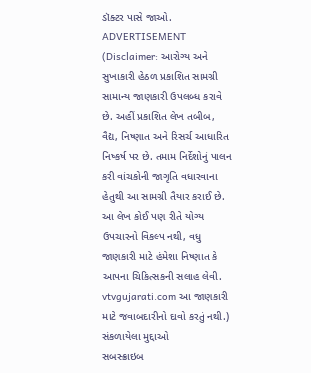ડૉક્ટર પાસે જાઓ.
ADVERTISEMENT
(Disclaimer: આરોગ્ય અને સુખાકારી હેઠળ પ્રકાશિત સામગ્રી સામાન્ય જાણકારી ઉપલબ્ધ કરાવે છે. અહીં પ્રકાશિત લેખ તબીબ, વૈદ્ય, નિષ્ણાત અને રિસર્ચ આધારિત નિષ્કર્ષ પર છે. તમામ નિર્દેશોનું પાલન કરી વાંચકોની જાગૃતિ વધારવાના હેતુથી આ સામગ્રી તૈયાર કરાઈ છે. આ લેખ કોઈ પણ રીતે યોગ્ય ઉપચારનો વિકલ્પ નથી, વધુ જાણકારી માટે હંમેશા નિષ્ણાત કે આપના ચિકિત્સકની સલાહ લેવી. vtvgujarati.com આ જાણકારી માટે જવાબદારીનો દાવો કરતું નથી.)
સંકળાયેલા મુદ્દાઓ
સબસ્ક્રાઇબ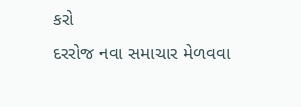કરો
દરરોજ નવા સમાચાર મેળવવા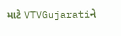માટે VTVGujaratiને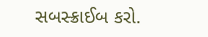સબસ્ક્રાઈબ કરો.